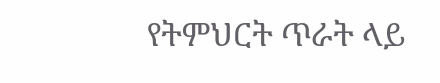የትምህርት ጥራት ላይ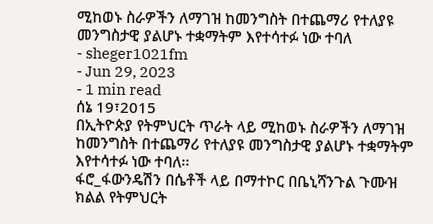ሚከወኑ ስራዎችን ለማገዝ ከመንግስት በተጨማሪ የተለያዩ መንግስታዊ ያልሆኑ ተቋማትም እየተሳተፉ ነው ተባለ
- sheger1021fm
- Jun 29, 2023
- 1 min read
ሰኔ 19፣2015
በኢትዮጵያ የትምህርት ጥራት ላይ ሚከወኑ ስራዎችን ለማገዝ ከመንግስት በተጨማሪ የተለያዩ መንግስታዊ ያልሆኑ ተቋማትም እየተሳተፉ ነው ተባለ፡፡
ፋሮ_ፋውንዴሽን በሴቶች ላይ በማተኮር በቤኒሻንጉል ጉሙዝ ክልል የትምህርት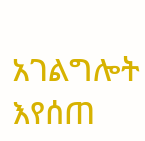አገልግሎት እየሰጠ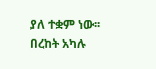ያለ ተቋም ነው፡፡
በረከት አካሉ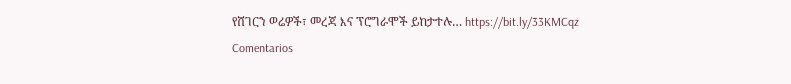የሸገርን ወሬዎች፣ መረጃ እና ፕሮግራሞች ይከታተሉ… https://bit.ly/33KMCqz
Comentarios